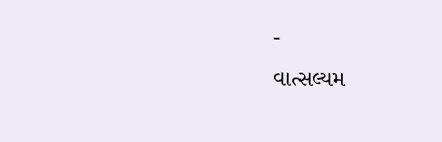-
વાત્સલ્યમ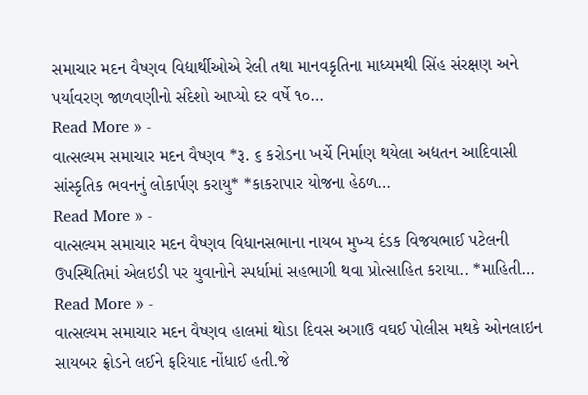સમાચાર મદન વૈષ્ણવ વિદ્યાર્થીઓએ રેલી તથા માનવકૃતિના માધ્યમથી સિંહ સંરક્ષણ અને પર્યાવરણ જાળવણીનો સંદેશો આપ્યો દર વર્ષે ૧૦…
Read More » -
વાત્સલ્યમ સમાચાર મદન વૈષ્ણવ *રૂ. ૬ કરોડના ખર્ચે નિર્માણ થયેલા અદ્યતન આદિવાસી સાંસ્કૃતિક ભવનનું લોકાર્પણ કરાયુ* *કાકરાપાર યોજના હેઠળ…
Read More » -
વાત્સલ્યમ સમાચાર મદન વૈષ્ણવ વિધાનસભાના નાયબ મુખ્ય દંડક વિજયભાઈ પટેલની ઉપસ્થિતિમાં એલઇડી પર યુવાનોને સ્પર્ધામાં સહભાગી થવા પ્રોત્સાહિત કરાયા.. *માહિતી…
Read More » -
વાત્સલ્યમ સમાચાર મદન વૈષ્ણવ હાલમાં થોડા દિવસ અગાઉ વઘઈ પોલીસ મથકે ઓનલાઇન સાયબર ફ્રોડને લઈને ફરિયાદ નોંધાઈ હતી.જે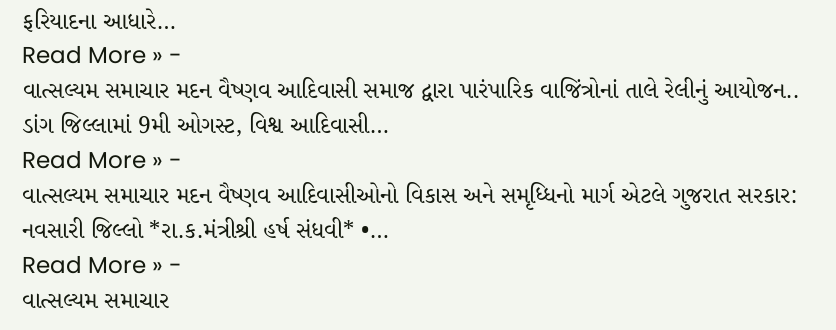ફરિયાદના આધારે…
Read More » -
વાત્સલ્યમ સમાચાર મદન વૈષ્ણવ આદિવાસી સમાજ દ્વારા પારંપારિક વાજિંત્રોનાં તાલે રેલીનું આયોજન.. ડાંગ જિલ્લામાં 9મી ઓગસ્ટ, વિશ્વ આદિવાસી…
Read More » -
વાત્સલ્યમ સમાચાર મદન વૈષ્ણવ આદિવાસીઓનો વિકાસ અને સમૃધ્ધિનો માર્ગ એટલે ગુજરાત સરકાર: નવસારી જિલ્લો *રા.ક.મંત્રીશ્રી હર્ષ સંધવી* •…
Read More » -
વાત્સલ્યમ સમાચાર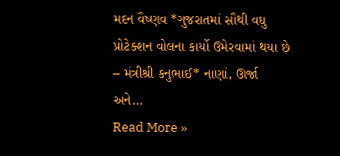મદન વૈષ્ણવ *ગુજરાતમાં સૌથી વધુ પ્રોટેક્શન વોલના કાર્યો ઉમેરવામાં થયા છે – મંત્રીશ્રી કનુભાઈ* નાણાં, ઊર્જા અને…
Read More »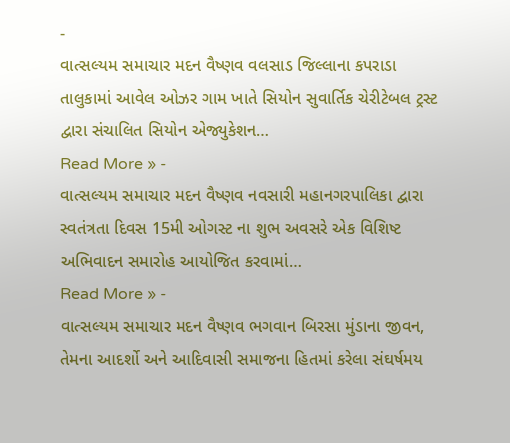-
વાત્સલ્યમ સમાચાર મદન વૈષ્ણવ વલસાડ જિલ્લાના કપરાડા તાલુકામાં આવેલ ઓઝર ગામ ખાતે સિયોન સુવાર્તિક ચેરીટેબલ ટ્રસ્ટ દ્વારા સંચાલિત સિયોન એજ્યુકેશન…
Read More » -
વાત્સલ્યમ સમાચાર મદન વૈષ્ણવ નવસારી મહાનગરપાલિકા દ્વારા સ્વતંત્રતા દિવસ 15મી ઓગસ્ટ ના શુભ અવસરે એક વિશિષ્ટ અભિવાદન સમારોહ આયોજિત કરવામાં…
Read More » -
વાત્સલ્યમ સમાચાર મદન વૈષ્ણવ ભગવાન બિરસા મુંડાના જીવન, તેમના આદર્શો અને આદિવાસી સમાજના હિતમાં કરેલા સંઘર્ષમય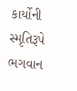કાર્યોની સ્મૃતિરૂપે ભગવાન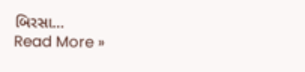બિરસા…
Read More »